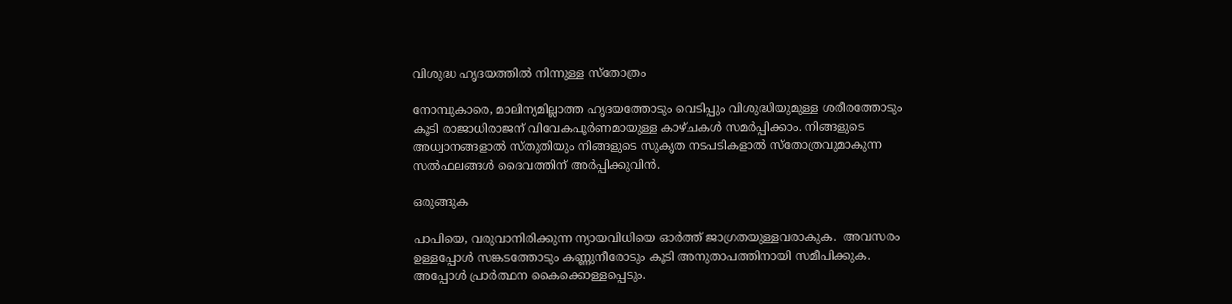വിശുദ്ധ ഹൃദയത്തിൽ നിന്നുള്ള സ്തോത്രം

നോമ്പുകാരെ, മാലിന്യമില്ലാത്ത ഹൃദയത്തോടും വെടിപ്പും വിശുദ്ധിയുമുള്ള ശരീരത്തോടും കൂടി രാജാധിരാജന് വിവേകപൂർണമായുള്ള കാഴ്ചകൾ സമർപ്പിക്കാം. നിങ്ങളുടെ അധ്വാനങ്ങളാൽ സ്തുതിയും നിങ്ങളുടെ സുകൃത നടപടികളാൽ സ്തോത്രവുമാകുന്ന സൽഫലങ്ങൾ ദൈവത്തിന് അർപ്പിക്കുവിൻ.

ഒരുങ്ങുക

പാപിയെ, വരുവാനിരിക്കുന്ന ന്യായവിധിയെ ഓർത്ത് ജാഗ്രതയുള്ളവരാകുക.  അവസരം ഉള്ളപ്പോൾ സങ്കടത്തോടും കണ്ണുനീരോടും കൂടി അനുതാപത്തിനായി സമീപിക്കുക. അപ്പോൾ പ്രാർത്ഥന കൈക്കൊള്ളപ്പെടും.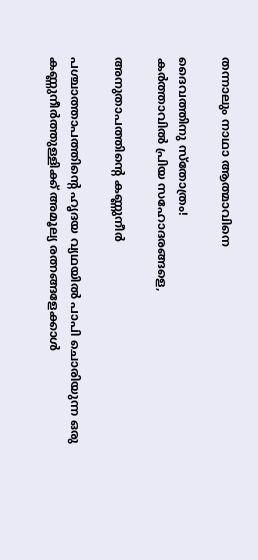തന്നാലും നാഥാ ആത്മാവിനെ

ദൈവത്തിനു സ്തോത്രം!
കർത്താവിൽ പ്രിയ സഹോദരങ്ങളെ,

അനുതാപത്തിന്റെ കണ്ണുനീർ

പശ്ചാത്താപത്തിന്റെ ഹൃദയ വ്യഥയിൽ പാപി ചൊരിയുന്ന ഒരു കണ്ണുനീർത്തുള്ളിക്ക് അമൂല്യ രത്നങ്ങളേക്കാൾ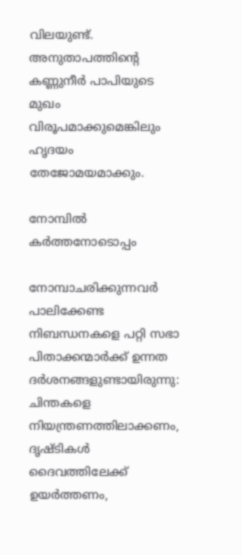വിലയുണ്ട്.
അനുതാപത്തിന്റെ കണ്ണുനീർ പാപിയുടെ മുഖം വിരൂപമാക്കുമെങ്കിലും ഹൃദയം തേജോമയമാക്കും.

നോമ്പിൽ കർത്തനോടൊപ്പം

നോമ്പാചരിക്കുന്നവർ പാലിക്കേണ്ട നിബന്ധനകളെ പറ്റി സഭാ പിതാക്കന്മാർക്ക് ഉന്നത ദർശനങ്ങളുണ്ടായിരുന്നു:
ചിന്തകളെ നിയന്ത്രണത്തിലാക്കണം, ദൃഷ്ടികൾ ദൈവത്തിലേക്ക് ഉയർത്തണം,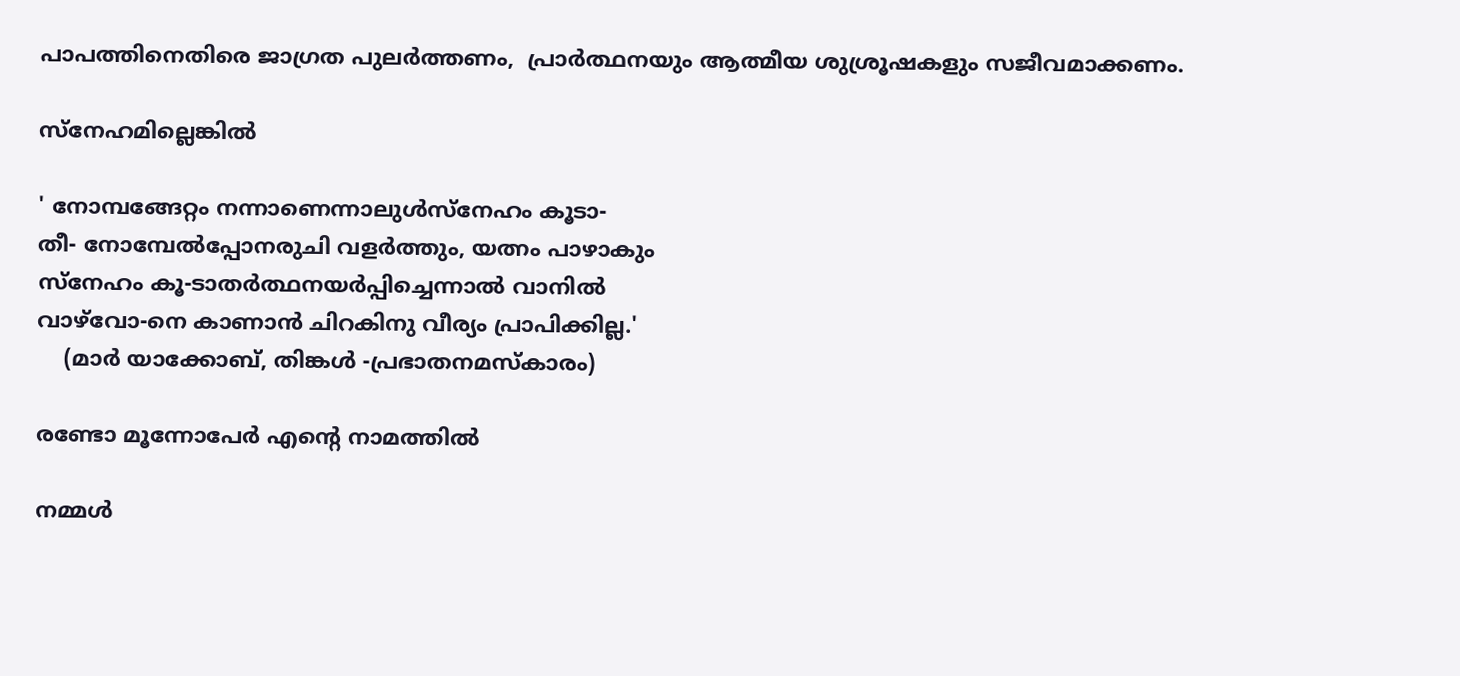പാപത്തിനെതിരെ ജാഗ്രത പുലർത്തണം,  പ്രാർത്ഥനയും ആത്മീയ ശുശ്രൂഷകളും സജീവമാക്കണം.

സ്നേഹമില്ലെങ്കിൽ

' നോമ്പങ്ങേറ്റം നന്നാണെന്നാലുൾസ്നേഹം കൂടാ-
തീ- നോമ്പേൽപ്പോനരുചി വളർത്തും, യത്നം പാഴാകും
സ്നേഹം കൂ-ടാതർത്ഥനയർപ്പിച്ചെന്നാൽ വാനിൽ
വാഴ്‌വോ-നെ കാണാൻ ചിറകിനു വീര്യം പ്രാപിക്കില്ല.'
    (മാർ യാക്കോബ്, തിങ്കൾ -പ്രഭാതനമസ്കാരം)

രണ്ടോ മൂന്നോപേർ എന്റെ നാമത്തിൽ

നമ്മൾ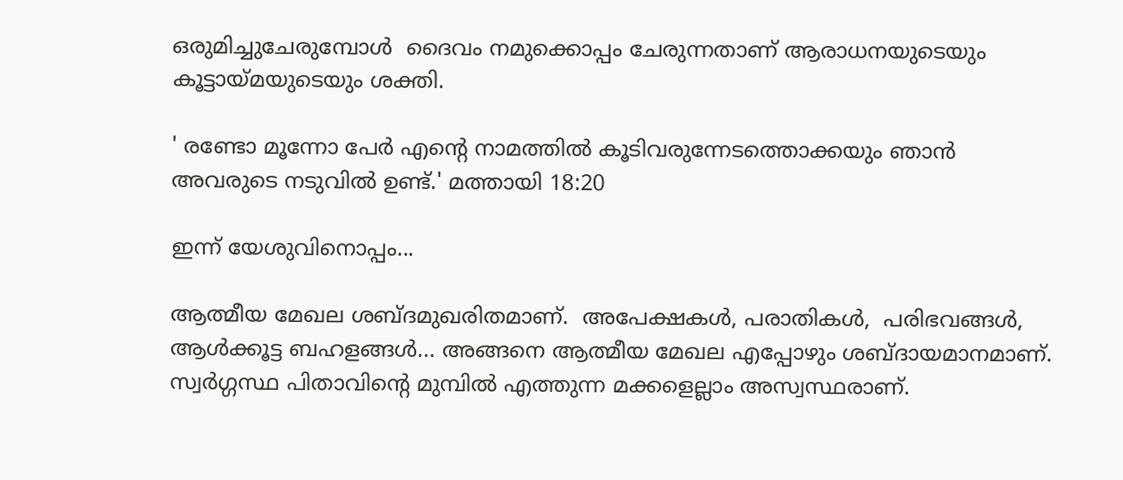ഒരുമിച്ചുചേരുമ്പോൾ  ദൈവം നമുക്കൊപ്പം ചേരുന്നതാണ് ആരാധനയുടെയും കൂട്ടായ്‌മയുടെയും ശക്തി.

' രണ്ടോ മൂന്നോ പേർ എന്റെ നാമത്തിൽ കൂടിവരുന്നേടത്തൊക്കയും ഞാൻ അവരുടെ നടുവിൽ ഉണ്ട്‌.' മത്തായി 18:20

ഇന്ന് യേശുവിനൊപ്പം...

ആത്മീയ മേഖല ശബ്ദമുഖരിതമാണ്.  അപേക്ഷകൾ, പരാതികൾ,  പരിഭവങ്ങൾ,  ആൾക്കൂട്ട ബഹളങ്ങൾ... അങ്ങനെ ആത്മീയ മേഖല എപ്പോഴും ശബ്ദായമാനമാണ്. സ്വർഗ്ഗസ്ഥ പിതാവിന്റെ മുമ്പിൽ എത്തുന്ന മക്കളെല്ലാം അസ്വസ്ഥരാണ്.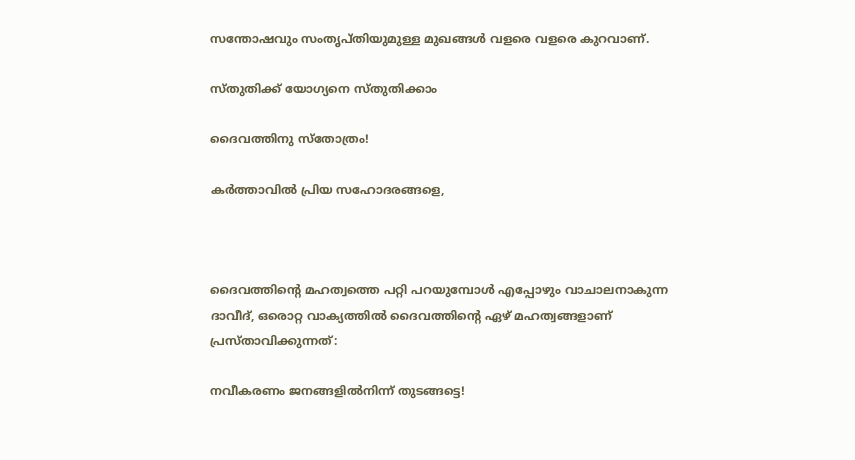സന്തോഷവും സംതൃപ്തിയുമുള്ള മുഖങ്ങൾ വളരെ വളരെ കുറവാണ്.

സ്തുതിക്ക് യോഗ്യനെ സ്തുതിക്കാം

ദൈവത്തിനു സ്തോത്രം!

കർത്താവിൽ പ്രിയ സഹോദരങ്ങളെ,



ദൈവത്തിന്റെ മഹത്വത്തെ പറ്റി പറയുമ്പോൾ എപ്പോഴും വാചാലനാകുന്ന ദാവീദ്, ഒരൊറ്റ വാക്യത്തിൽ ദൈവത്തിന്റെ ഏഴ് മഹത്വങ്ങളാണ് പ്രസ്താവിക്കുന്നത്:

നവീകരണം ജനങ്ങളിൽനിന്ന് തുടങ്ങട്ടെ!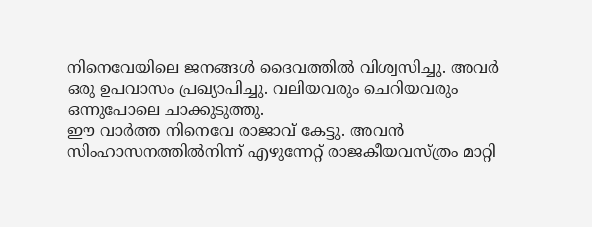നിനെവേയിലെ ജനങ്ങള്‍ ദൈവത്തില്‍ വിശ്വസിച്ചു. അവര്‍ ഒരു ഉപവാസം പ്രഖ്യാപിച്ചു. വലിയവരും ചെറിയവരും ഒന്നുപോലെ ചാക്കുടുത്തു.
ഈ വാര്‍ത്ത നിനെവേ രാജാവ്‌ കേട്ടു. അവന്‍ സിംഹാസനത്തില്‍നിന്ന്‌ എഴുന്നേറ്റ്‌ രാജകീയവസ്‌ത്രം മാറ്റി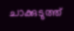ചാക്കുടുത്ത്‌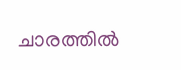ചാരത്തില്‍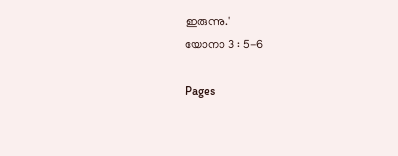ഇരുന്നു.'
യോനാ 3 : 5-6

Pages